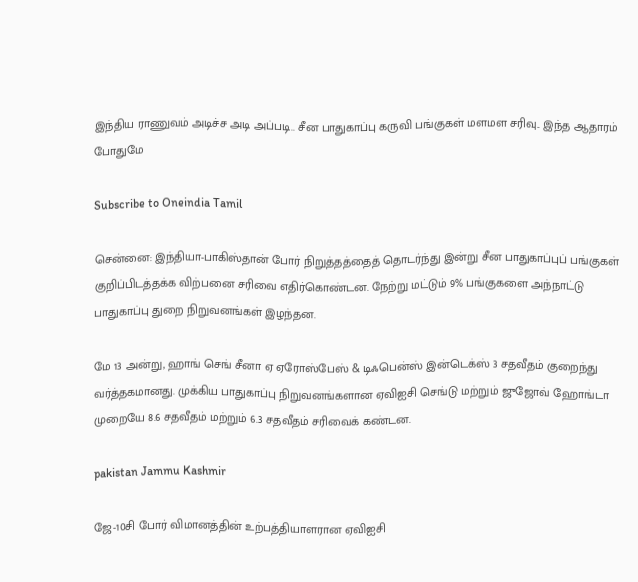இந்திய ராணுவம் அடிச்ச அடி அப்படி.. சீன பாதுகாப்பு கருவி பங்குகள் மளமள சரிவு.. இந்த ஆதாரம் போதுமே

Subscribe to Oneindia Tamil

சென்னை: இந்தியா-பாகிஸ்தான் போர் நிறுத்தத்தைத் தொடர்ந்து இன்று சீன பாதுகாப்புப் பங்குகள் குறிப்பிடத்தக்க விற்பனை சரிவை எதிர்கொண்டன. நேற்று மட்டும் 9% பங்குகளை அந்நாட்டு பாதுகாப்பு துறை நிறுவனங்கள் இழந்தன.

மே 13 அன்று, ஹாங் செங் சீனா ஏ ஏரோஸ்பேஸ் & டிஃபென்ஸ் இன்டெக்ஸ் 3 சதவீதம் குறைந்து வர்த்தகமானது. முக்கிய பாதுகாப்பு நிறுவனங்களான ஏவிஐசி செங்டு மற்றும் ஜுஜோவ் ஹோங்டா முறையே 8.6 சதவீதம் மற்றும் 6.3 சதவீதம் சரிவைக் கண்டன.

pakistan Jammu Kashmir

ஜே-10சி போர் விமானத்தின் உற்பத்தியாளரான ஏவிஐசி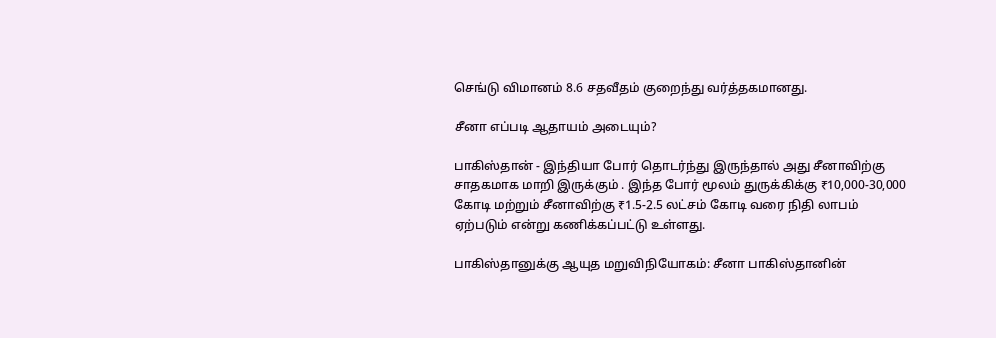செங்டு விமானம் 8.6 சதவீதம் குறைந்து வர்த்தகமானது.

சீனா எப்படி ஆதாயம் அடையும்?

பாகிஸ்தான் - இந்தியா போர் தொடர்ந்து இருந்தால் அது சீனாவிற்கு சாதகமாக மாறி இருக்கும் . இந்த போர் மூலம் துருக்கிக்கு ₹10,000-30,000 கோடி மற்றும் சீனாவிற்கு ₹1.5-2.5 லட்சம் கோடி வரை நிதி லாபம் ஏற்படும் என்று கணிக்கப்பட்டு உள்ளது.

பாகிஸ்தானுக்கு ஆயுத மறுவிநியோகம்: சீனா பாகிஸ்தானின்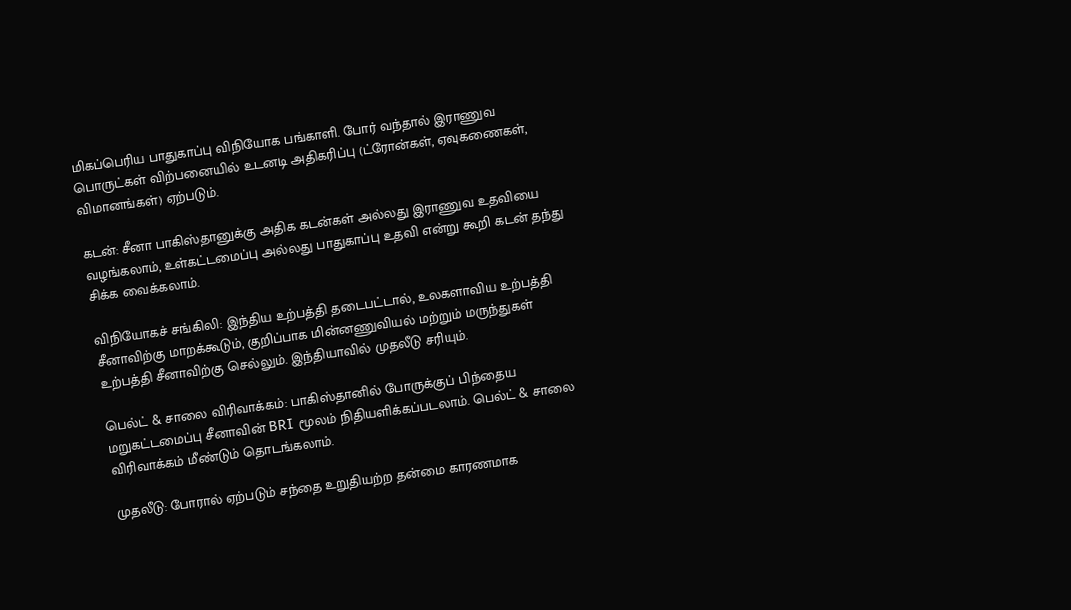மிகப்பெரிய பாதுகாப்பு விநியோக பங்காளி. போர் வந்தால் இராணுவ பொருட்கள் விற்பனையில் உடனடி அதிகரிப்பு (ட்ரோன்கள், ஏவுகணைகள், விமானங்கள்) ஏற்படும்.

கடன்: சீனா பாகிஸ்தானுக்கு அதிக கடன்கள் அல்லது இராணுவ உதவியை வழங்கலாம், உள்கட்டமைப்பு அல்லது பாதுகாப்பு உதவி என்று கூறி கடன் தந்து சிக்க வைக்கலாம்.

விநியோகச் சங்கிலி: இந்திய உற்பத்தி தடைபட்டால், உலகளாவிய உற்பத்தி சீனாவிற்கு மாறக்கூடும், குறிப்பாக மின்னணுவியல் மற்றும் மருந்துகள் உற்பத்தி சீனாவிற்கு செல்லும். இந்தியாவில் முதலீடு சரியும்.

பெல்ட் & சாலை விரிவாக்கம்: பாகிஸ்தானில் போருக்குப் பிந்தைய மறுகட்டமைப்பு சீனாவின் BRI மூலம் நிதியளிக்கப்படலாம். பெல்ட் & சாலை விரிவாக்கம் மீண்டும் தொடங்கலாம்.

முதலீடு: போரால் ஏற்படும் சந்தை உறுதியற்ற தன்மை காரணமாக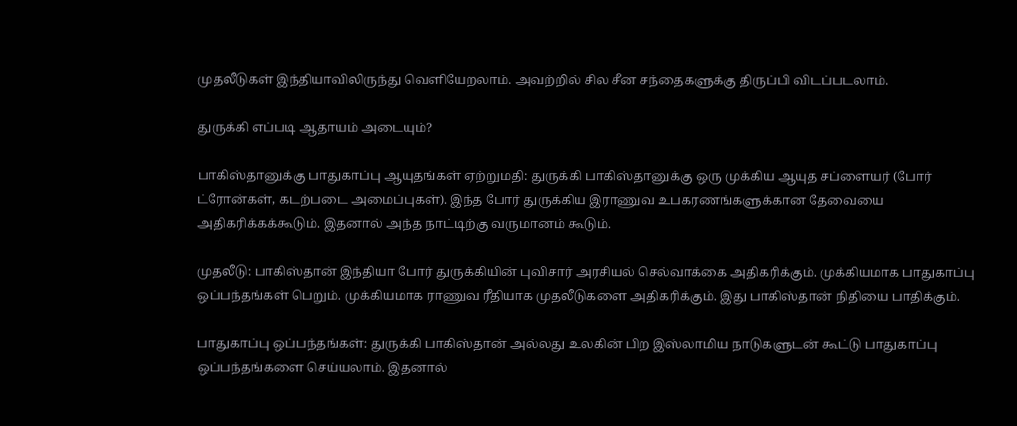முதலீடுகள் இந்தியாவிலிருந்து வெளியேறலாம். அவற்றில் சில சீன சந்தைகளுக்கு திருப்பி விடப்படலாம்.

துருக்கி எப்படி ஆதாயம் அடையும்?

பாகிஸ்தானுக்கு பாதுகாப்பு ஆயுதங்கள் ஏற்றுமதி: துருக்கி பாகிஸ்தானுக்கு ஒரு முக்கிய ஆயுத சப்ளையர் (போர் ட்ரோன்கள், கடற்படை அமைப்புகள்). இந்த போர் துருக்கிய இராணுவ உபகரணங்களுக்கான தேவையை அதிகரிக்கக்கூடும். இதனால் அந்த நாட்டிற்கு வருமானம் கூடும்.

முதலீடு: பாகிஸ்தான் இந்தியா போர் துருக்கியின் புவிசார் அரசியல் செல்வாக்கை அதிகரிக்கும். முக்கியமாக பாதுகாப்பு ஒப்பந்தங்கள் பெறும். முக்கியமாக ராணுவ ரீதியாக முதலீடுகளை அதிகரிக்கும். இது பாகிஸ்தான் நிதியை பாதிக்கும்.

பாதுகாப்பு ஒப்பந்தங்கள்: துருக்கி பாகிஸ்தான் அல்லது உலகின் பிற இஸ்லாமிய நாடுகளுடன் கூட்டு பாதுகாப்பு ஒப்பந்தங்களை செய்யலாம். இதனால்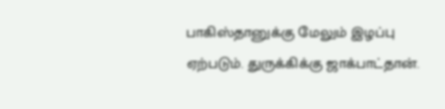பாகிஸ்தானுக்கு மேலும் இழப்பு ஏற்படும். துருக்கிக்கு ஜாக்பாட்தான்.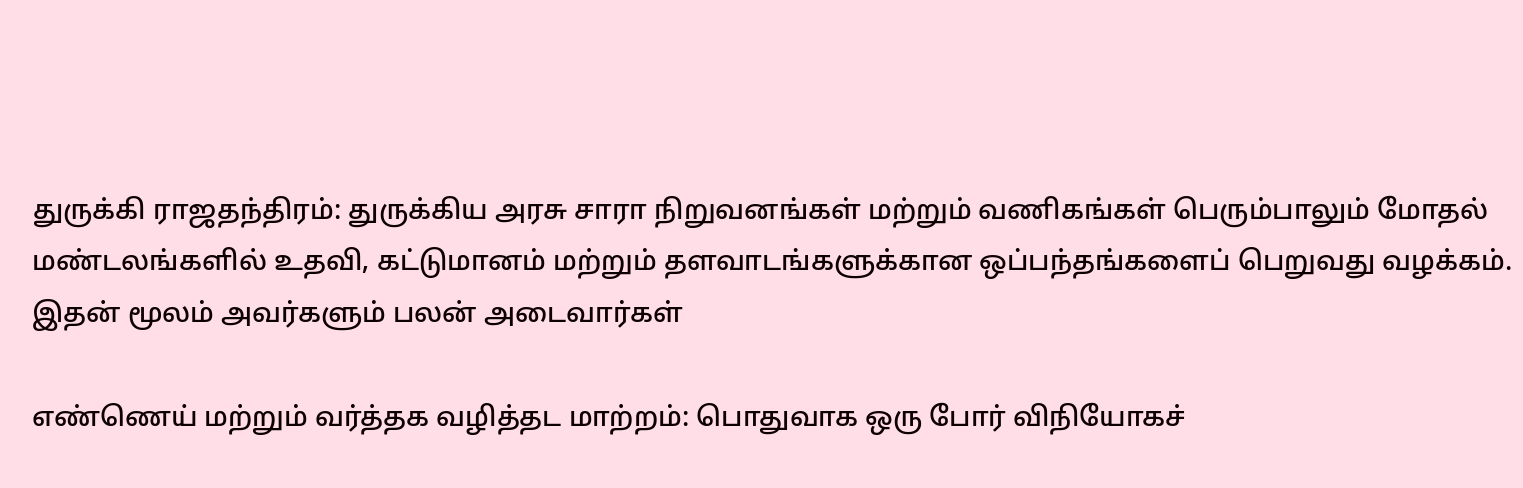துருக்கி ராஜதந்திரம்: துருக்கிய அரசு சாரா நிறுவனங்கள் மற்றும் வணிகங்கள் பெரும்பாலும் மோதல் மண்டலங்களில் உதவி, கட்டுமானம் மற்றும் தளவாடங்களுக்கான ஒப்பந்தங்களைப் பெறுவது வழக்கம். இதன் மூலம் அவர்களும் பலன் அடைவார்கள்

எண்ணெய் மற்றும் வர்த்தக வழித்தட மாற்றம்: பொதுவாக ஒரு போர் விநியோகச்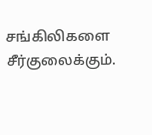சங்கிலிகளை சீர்குலைக்கும்.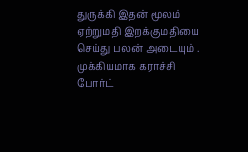துருக்கி இதன் மூலம் ஏற்றுமதி இறக்குமதியை செய்து பலன் அடையும் . முக்கியமாக கராச்சி போர்ட்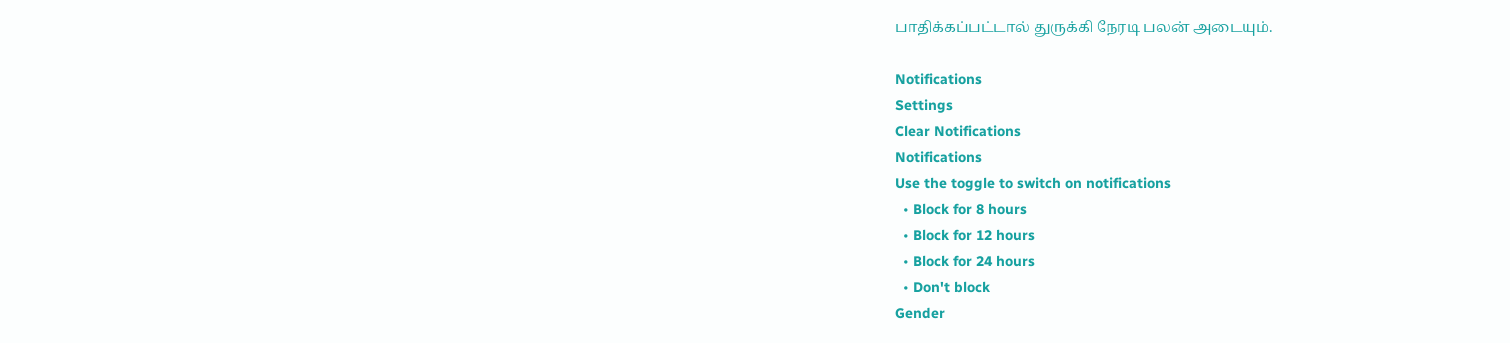பாதிக்கப்பட்டால் துருக்கி நேரடி பலன் அடையும்.

Notifications
Settings
Clear Notifications
Notifications
Use the toggle to switch on notifications
  • Block for 8 hours
  • Block for 12 hours
  • Block for 24 hours
  • Don't block
Gender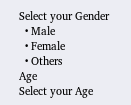Select your Gender
  • Male
  • Female
  • Others
Age
Select your Age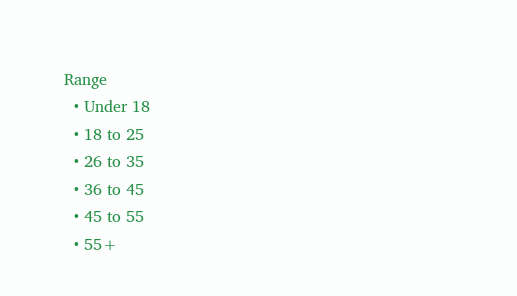Range
  • Under 18
  • 18 to 25
  • 26 to 35
  • 36 to 45
  • 45 to 55
  • 55+